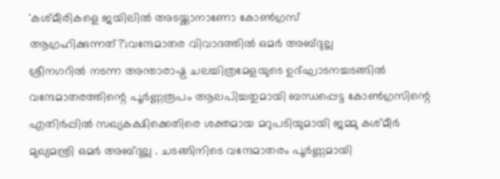'കശ്മീരികളെ ജയിലിൽ അടയ്ക്കാനാണോ കോൺഗ്രസ് ആഗ്രഹിക്കുന്നത്?';വന്ദേമാതര വിവാദത്തിൽ ഒമർ അബ്ദുല്ല
ശ്രീനഗറിൽ നടന്ന അന്താരാഷ്ട്ര ചലച്ചിത്രമേളയുടെ ഉദ്ഘാടനച്ചടങ്ങിൽ വന്ദേമാതരത്തിന്റെ പൂർണ്ണരൂപം ആലപിച്ചതുമായി ബന്ധപ്പെട്ട കോൺഗ്രസിന്റെ എതിർപ്പിൽ സഖ്യകക്ഷിക്കെതിരെ ശക്തമായ മറുപടിയുമായി ജമ്മു കശ്മീർ മുഖ്യമന്ത്രി ഒമർ അബ്ദുല്ല . ചടങ്ങിനിടെ വന്ദേമാതരം പൂർണ്ണമായി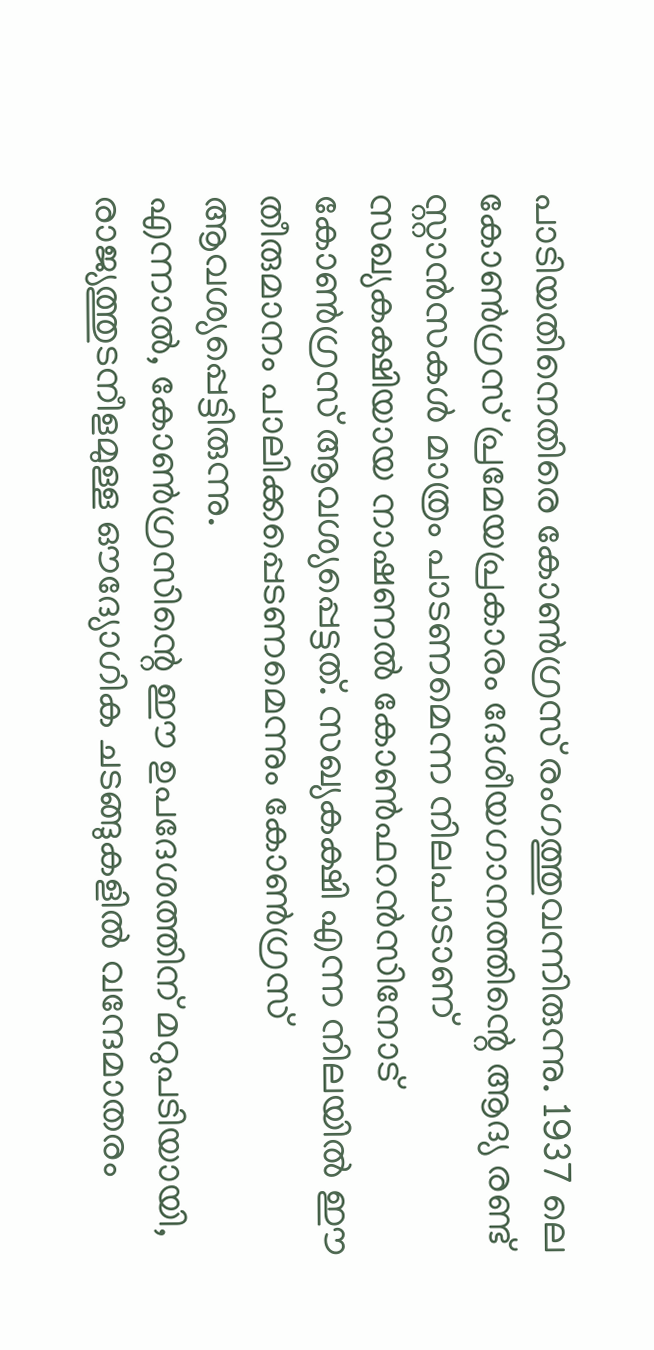പാടിയതിനെതിരെ കോൺഗ്രസ് രംഗത്തുവന്നിരുന്നു. 1937 ലെ കോൺഗ്രസ് പ്രമേയപ്രകാരം ദേശീയഗാനത്തിന്റെ ആദ്യ രണ്ട് സ്റ്റാൻസകൾ മാത്രം പാടണമെന്ന നിലപാടാണ് സഖ്യകക്ഷിയായ നാഷണൽ കോൺഫറൻസിനോട് കോൺഗ്രസ് ആവശ്യപ്പെട്ടത്. സഖ്യകക്ഷി എന്ന നിലയിൽ ഈ തീരുമാനം പാലിക്കപ്പെടണമെന്നും കോൺഗ്രസ് ആവശ്യപ്പെട്ടിരുന്നു.
എന്നാൽ, കോൺഗ്രസിന്റെ ഈ ഉപദേശത്തിന് മറുപടിയായി, രാജ്യത്തുടനീളമുള്ള ഔദ്യോഗിക ചടങ്ങുകളിൽ വന്ദേമാതരം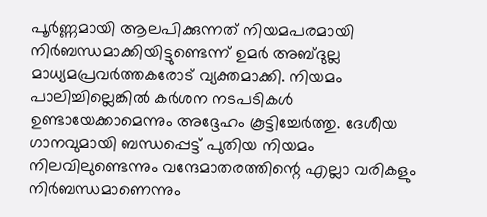പൂർണ്ണമായി ആലപിക്കുന്നത് നിയമപരമായി നിർബന്ധമാക്കിയിട്ടുണ്ടെന്ന് ഉമർ അബ്ദുല്ല മാധ്യമപ്രവർത്തകരോട് വ്യക്തമാക്കി. നിയമം പാലിച്ചില്ലെങ്കിൽ കർശന നടപടികൾ ഉണ്ടായേക്കാമെന്നും അദ്ദേഹം കൂട്ടിച്ചേർത്തു. ദേശീയ ഗാനവുമായി ബന്ധപ്പെട്ട് പുതിയ നിയമം നിലവിലുണ്ടെന്നും വന്ദേമാതരത്തിന്റെ എല്ലാ വരികളും നിർബന്ധമാണെന്നും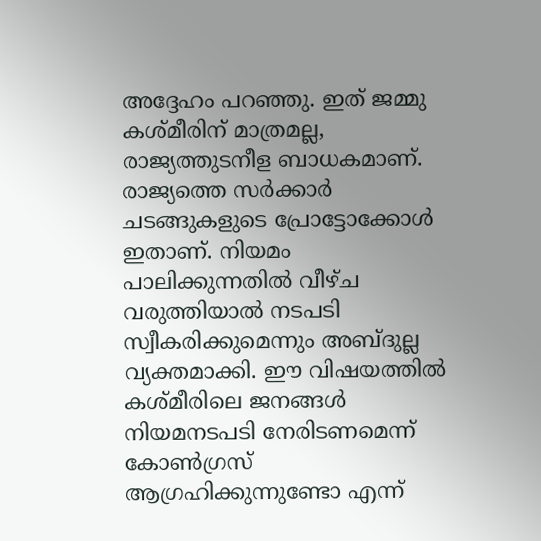അദ്ദേഹം പറഞ്ഞു. ഇത് ജമ്മു കശ്മീരിന് മാത്രമല്ല, രാജ്യത്തുടനീള ബാധകമാണ്. രാജ്യത്തെ സർക്കാർ ചടങ്ങുകളുടെ പ്രോട്ടോക്കോൾ ഇതാണ്. നിയമം പാലിക്കുന്നതിൽ വീഴ്ച വരുത്തിയാൽ നടപടി സ്വീകരിക്കുമെന്നും അബ്ദുല്ല വ്യക്തമാക്കി. ഈ വിഷയത്തിൽ കശ്മീരിലെ ജനങ്ങൾ നിയമനടപടി നേരിടണമെന്ന് കോൺഗ്രസ് ആഗ്രഹിക്കുന്നുണ്ടോ എന്ന്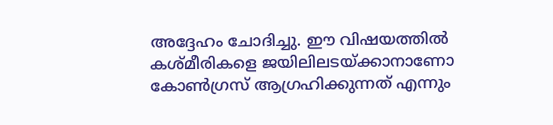അദ്ദേഹം ചോദിച്ചു. ഈ വിഷയത്തിൽ കശ്മീരികളെ ജയിലിലടയ്ക്കാനാണോ കോൺഗ്രസ് ആഗ്രഹിക്കുന്നത് എന്നും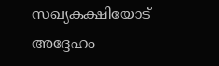സഖ്യകക്ഷിയോട് അദ്ദേഹം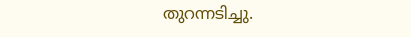തുറന്നടിച്ചു.